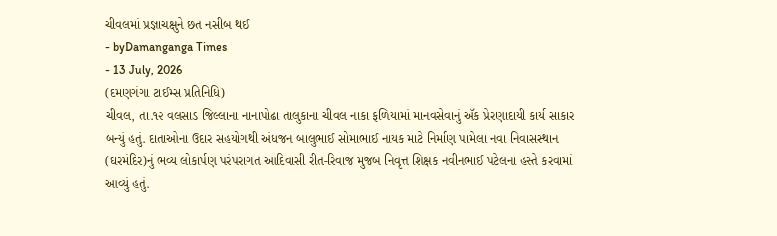ચીવલમાં પ્રજ્ઞાચક્ષુને છત નસીબ થઈ
- byDamanganga Times
- 13 July, 2026
(દમણગંગા ટાઈમ્સ પ્રતિનિધિ)
ચીવલ, તા.૧૨ વલસાડ જિલ્લાના નાનાપોઢા તાલુકાના ચીવલ નાકા ફળિયામાં માનવસેવાનું ઍક પ્રેરણાદાયી કાર્ય સાકાર બન્યું હતું. દાતાઓના ઉદાર સહયોગથી અંધજન બાલુભાઈ સોમાભાઈ નાયક માટે નિર્માણ પામેલા નવા નિવાસસ્થાન (ઘરમંદિર)નું ભવ્ય લોકાર્પણ પરંપરાગત આદિવાસી રીત-રિવાજ મુજબ નિવૃત્ત શિક્ષક નવીનભાઈ પટેલના હસ્તે કરવામાં આવ્યું હતું.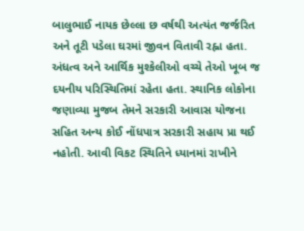બાલુભાઈ નાયક છેલ્લા છ વર્ષથી અત્યંત જર્જરિત અને તૂટી પડેલા ઘરમાં જીવન વિતાવી રહ્ના હતા. અંધત્વ અને આર્થિક મુશ્કેલીઓ વચ્ચે તેઓ ખૂબ જ દયનીય પરિસ્થિતિમાં રહેતા હતા. સ્થાનિક લોકોના જણાવ્યા મુજબ તેમને સરકારી આવાસ યોજના સહિત અન્ય કોઈ નોંધપાત્ર સરકારી સહાય પ્રા થઈ નહોતી. આવી વિકટ સ્થિતિને ધ્યાનમાં રાખીને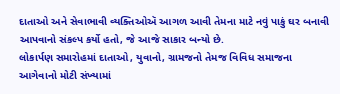દાતાઓ અને સેવાભાવી વ્યક્તિઓઍ આગળ આવી તેમના માટે નવું પાકું ઘર બનાવી આપવાનો સંકલ્પ કર્યો હતો, જે આજે સાકાર બન્યો છે.
લોકાર્પણ સમારોહમાં દાતાઓ, યુવાનો, ગ્રામજનો તેમજ વિવિધ સમાજના આગેવાનો મોટી સંખ્યામાં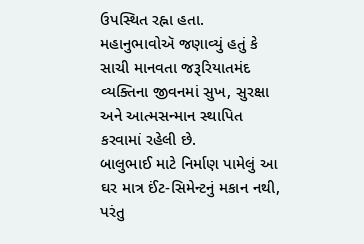ઉપસ્થિત રહ્ના હતા. મહાનુભાવોઍ જણાવ્યું હતું કે સાચી માનવતા જરૂરિયાતમંદ વ્યક્તિના જીવનમાં સુખ, સુરક્ષા અને આત્મસન્માન સ્થાપિત કરવામાં રહેલી છે.
બાલુભાઈ માટે નિર્માણ પામેલું આ ઘર માત્ર ઈંટ-સિમેન્ટનું મકાન નથી, પરંતુ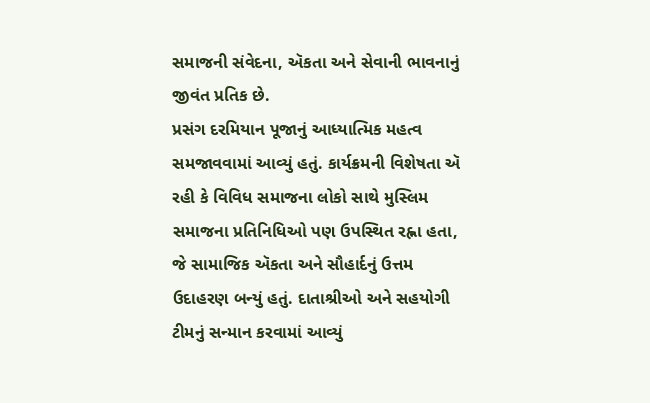સમાજની સંવેદના, ઍકતા અને સેવાની ભાવનાનું જીવંત પ્રતિક છે.
પ્રસંગ દરમિયાન પૂજાનું આધ્યાત્મિક મહત્વ સમજાવવામાં આવ્યું હતું. કાર્યક્રમની વિશેષતા ઍ રહી કે વિવિધ સમાજના લોકો સાથે મુસ્લિમ સમાજના પ્રતિનિધિઓ પણ ઉપસ્થિત રહ્ના હતા, જે સામાજિક ઍકતા અને સૌહાર્દનું ઉત્તમ ઉદાહરણ બન્યું હતું. દાતાશ્રીઓ અને સહયોગી ટીમનું સન્માન કરવામાં આવ્યું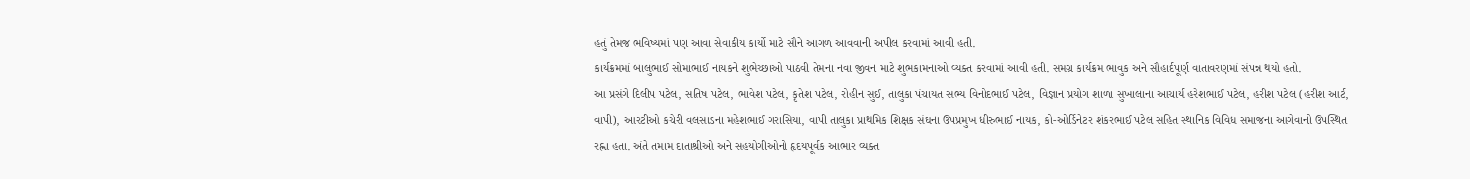હતું તેમજ ભવિષ્યમાં પણ આવા સેવાકીય કાર્યો માટે સૌને આગળ આવવાની અપીલ કરવામાં આવી હતી.
કાર્યક્રમમાં બાલુભાઈ સોમાભાઈ નાયકને શુભેચ્છાઓ પાઠવી તેમના નવા જીવન માટે શુભકામનાઓ વ્યક્ત કરવામાં આવી હતી. સમગ્ર કાર્યક્રમ ભાવુક અને સૌહાર્દપૂર્ણ વાતાવરણમાં સંપન્ન થયો હતો.
આ પ્રસંગે દિલીપ પટેલ, સતિષ પટેલ, ભાવેશ પટેલ, કૃતેશ પટેલ, રોહીન સુઈ, તાલુકા પંચાયત સભ્ય વિનોદભાઈ પટેલ, વિજ્ઞાન પ્રયોગ શાળા સુખાલાના આચાર્ય હરેશભાઈ પટેલ, હરીશ પટેલ (હરીશ આર્ટ, વાપી), આરટીઓ કચેરી વલસાડના મહેશભાઈ ગરાસિયા, વાપી તાલુકા પ્રાથમિક શિક્ષક સંઘના ઉપપ્રમુખ ધીરુભાઈ નાયક, કો-ઓર્ડિનેટર શંકરભાઈ પટેલ સહિત સ્થાનિક વિવિધ સમાજના આગેવાનો ઉપસ્થિત રહ્ના હતા. અંતે તમામ દાતાશ્રીઓ અને સહયોગીઓનો હૃદયપૂર્વક આભાર વ્યક્ત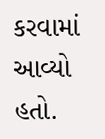કરવામાં આવ્યો હતો.